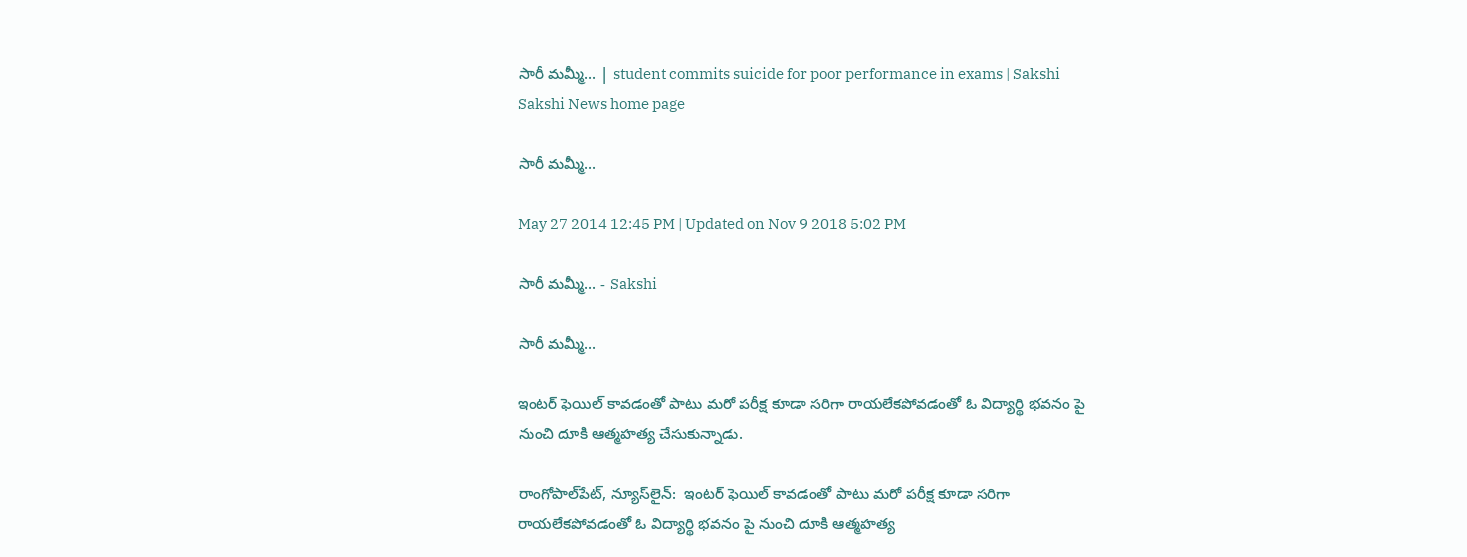సారీ మమ్మీ... | student commits suicide for poor performance in exams | Sakshi
Sakshi News home page

సారీ మమ్మీ...

May 27 2014 12:45 PM | Updated on Nov 9 2018 5:02 PM

సారీ మమ్మీ... - Sakshi

సారీ మమ్మీ...

ఇంటర్ ఫెయిల్ కావడంతో పాటు మరో పరీక్ష కూడా సరిగా రాయలేకపోవడంతో ఓ విద్యార్థి భవనం పై నుంచి దూకి ఆత్మహత్య చేసుకున్నాడు.

రాంగోపాల్‌పేట్, న్యూస్‌లైన్:  ఇంటర్ ఫెయిల్ కావడంతో పాటు మరో పరీక్ష కూడా సరిగా రాయలేకపోవడంతో ఓ విద్యార్థి భవనం పై నుంచి దూకి ఆత్మహత్య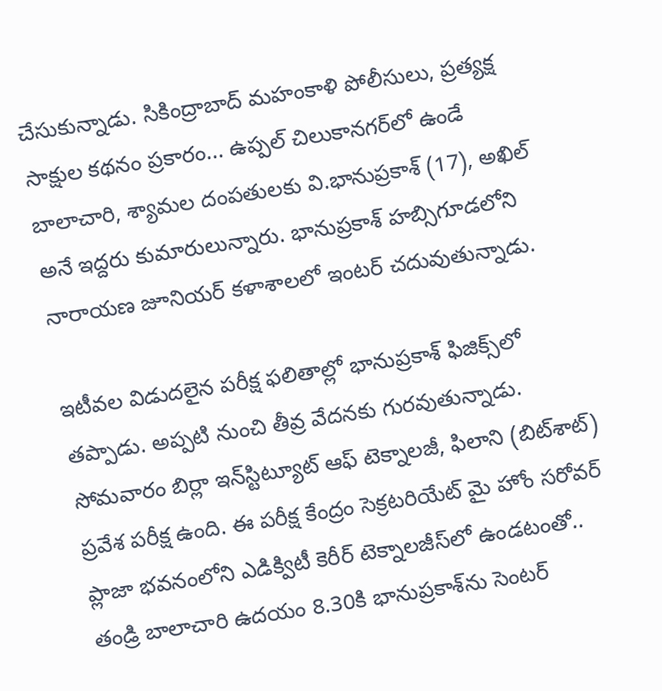చేసుకున్నాడు. సికింద్రాబాద్ మహంకాళి పోలీసులు, ప్రత్యక్ష సాక్షుల కథనం ప్రకారం... ఉప్పల్ చిలుకానగర్‌లో ఉండే బాలాచారి, శ్యామల దంపతులకు వి.భానుప్రకాశ్ (17), అఖిల్  అనే ఇద్దరు కుమారులున్నారు. భానుప్రకాశ్ హబ్సిగూడలోని నారాయణ జూనియర్ కళాశాలలో ఇంటర్ చదువుతున్నాడు.

ఇటీవల విడుదలైన పరీక్ష ఫలితాల్లో భానుప్రకాశ్ ఫిజిక్స్‌లో తప్పాడు. అప్పటి నుంచి తీవ్ర వేదనకు గురవుతున్నాడు. సోమవారం బిర్లా ఇన్‌స్టిట్యూట్ ఆఫ్ టెక్నాలజీ, ఫిలాని (బిట్‌శాట్) ప్రవేశ పరీక్ష ఉంది. ఈ పరీక్ష కేంద్రం సెక్రటరియేట్ మై హోం సరోవర్ ప్లాజా భవనంలోని ఎడిక్విటీ కెరీర్ టెక్నాలజీస్‌లో ఉండటంతో.. తండ్రి బాలాచారి ఉదయం 8.30కి భానుప్రకాశ్‌ను సెంటర్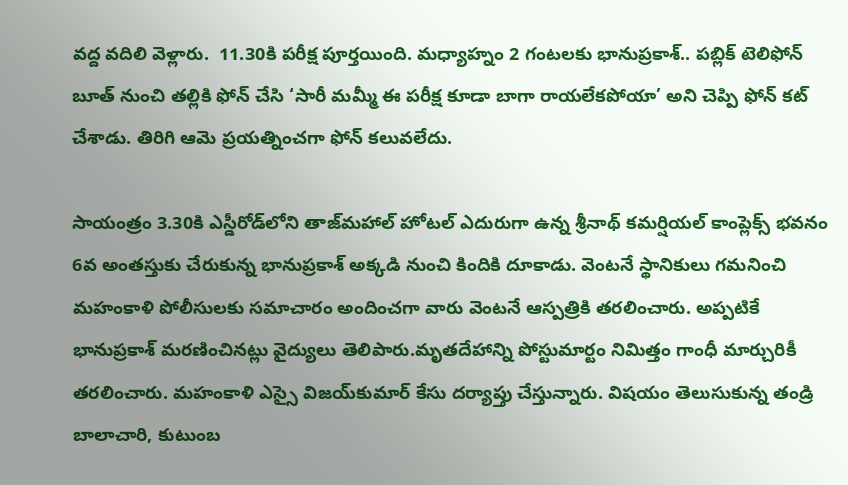వద్ద వదిలి వెళ్లారు.  11.30కి పరీక్ష పూర్తయింది. మధ్యాహ్నం 2 గంటలకు భానుప్రకాశ్.. పబ్లిక్ టెలిఫోన్ బూత్ నుంచి తల్లికి ఫోన్ చేసి ‘సారీ మమ్మీ ఈ పరీక్ష కూడా బాగా రాయలేకపోయా’ అని చెప్పి ఫోన్ కట్ చేశాడు. తిరిగి ఆమె ప్రయత్నించగా ఫోన్ కలువలేదు.

సాయంత్రం 3.30కి ఎస్డీరోడ్‌లోని తాజ్‌మహాల్ హోటల్ ఎదురుగా ఉన్న శ్రీనాథ్ కమర్షియల్ కాంప్లెక్స్ భవనం 6వ అంతస్తుకు చేరుకున్న భానుప్రకాశ్ అక్కడి నుంచి కిందికి దూకాడు. వెంటనే స్థానికులు గమనించి మహంకాళి పోలీసులకు సమాచారం అందించగా వారు వెంటనే ఆస్పత్రికి తరలించారు. అప్పటికే భానుప్రకాశ్ మరణించినట్లు వైద్యులు తెలిపారు.మృతదేహాన్ని పోస్టుమార్టం నిమిత్తం గాంధీ మార్చురికీ తరలించారు. మహంకాళి ఎస్సై విజయ్‌కుమార్ కేసు దర్యాప్తు చేస్తున్నారు. విషయం తెలుసుకున్న తండ్రి బాలాచారి, కుటుంబ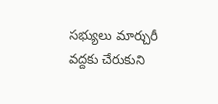సభ్యులు మార్చురీ వద్దకు చేరుకుని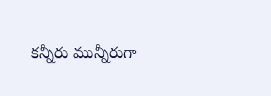కన్నీరు మున్నీరుగా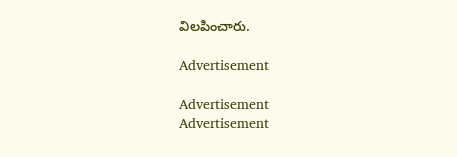విలపించారు.

Advertisement

Advertisement
Advertisement